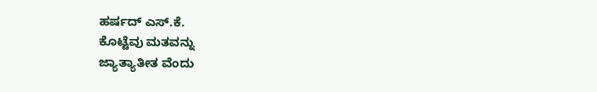ಹರ್ಷದ್ ಎಸ್.ಕೆ.
ಕೊಟ್ಟೆವು ಮತವನ್ನು
ಜ್ಯಾತ್ಯಾತೀತ ವೆಂದು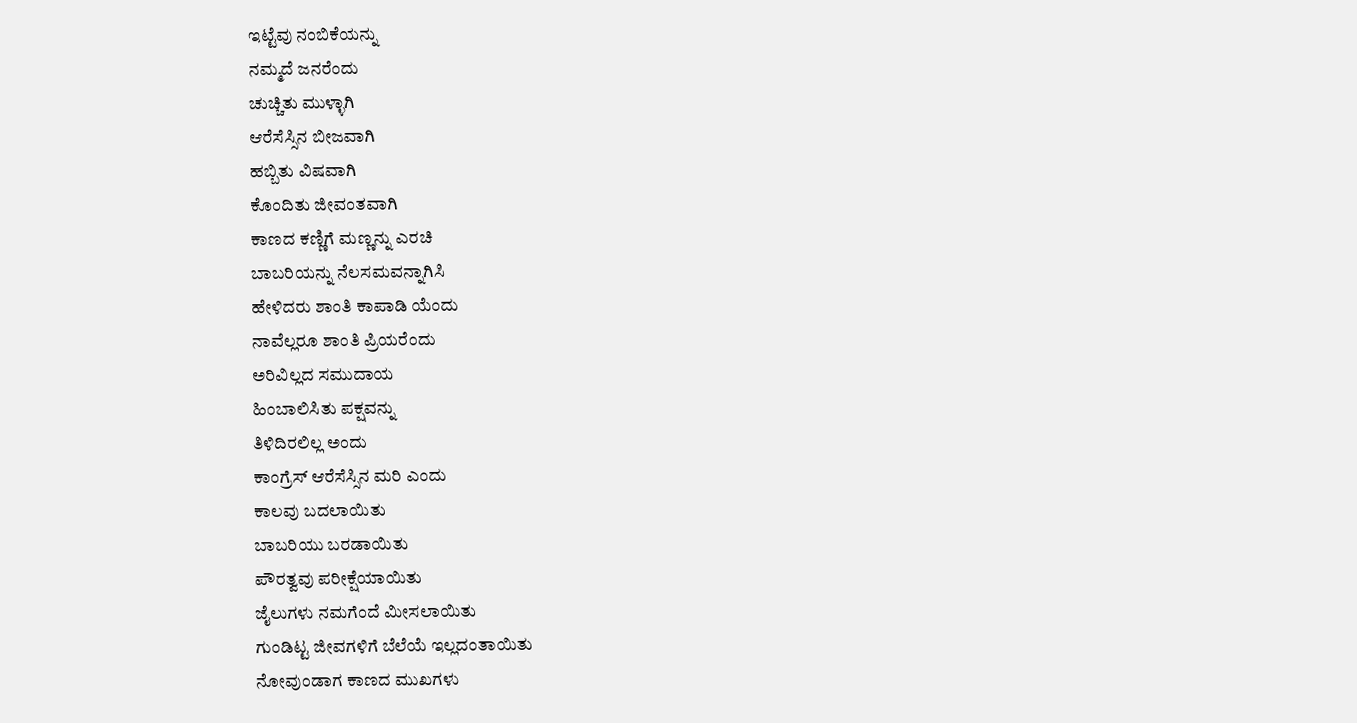ಇಟ್ಟೆವು ನಂಬಿಕೆಯನ್ನು
ನಮ್ಮದೆ ಜನರೆಂದು
ಚುಚ್ಚಿತು ಮುಳ್ಳಾಗಿ
ಆರೆಸೆಸ್ಸಿನ ಬೀಜವಾಗಿ
ಹಬ್ಬಿತು ವಿಷವಾಗಿ
ಕೊಂದಿತು ಜೀವಂತವಾಗಿ
ಕಾಣದ ಕಣ್ಣಿಗೆ ಮಣ್ಣನ್ನು ಎರಚಿ
ಬಾಬರಿಯನ್ನು ನೆಲಸಮವನ್ನಾಗಿಸಿ
ಹೇಳಿದರು ಶಾಂತಿ ಕಾಪಾಡಿ ಯೆಂದು
ನಾವೆಲ್ಲರೂ ಶಾಂತಿ ಪ್ರಿಯರೆಂದು
ಅರಿವಿಲ್ಲದ ಸಮುದಾಯ
ಹಿಂಬಾಲಿಸಿತು ಪಕ್ಷವನ್ನು
ತಿಳಿದಿರಲಿಲ್ಲ ಅಂದು
ಕಾಂಗ್ರೆಸ್ ಆರೆಸೆಸ್ಸಿನ ಮರಿ ಎಂದು
ಕಾಲವು ಬದಲಾಯಿತು
ಬಾಬರಿಯು ಬರಡಾಯಿತು
ಪೌರತ್ವವು ಪರೀಕ್ಷೆಯಾಯಿತು
ಜೈಲುಗಳು ನಮಗೆಂದೆ ಮೀಸಲಾಯಿತು
ಗುಂಡಿಟ್ಟ ಜೀವಗಳಿಗೆ ಬೆಲೆಯೆ ಇಲ್ಲದಂತಾಯಿತು
ನೋವುಂಡಾಗ ಕಾಣದ ಮುಖಗಳು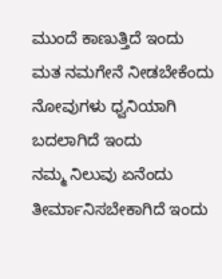ಮುಂದೆ ಕಾಣುತ್ತಿದೆ ಇಂದು
ಮತ ನಮಗೇನೆ ನೀಡಬೇಕೆಂದು
ನೋವುಗಳು ಧ್ವನಿಯಾಗಿ ಬದಲಾಗಿದೆ ಇಂದು
ನಮ್ಮ ನಿಲುವು ಏನೆಂದು
ತೀರ್ಮಾನಿಸಬೇಕಾಗಿದೆ ಇಂದು